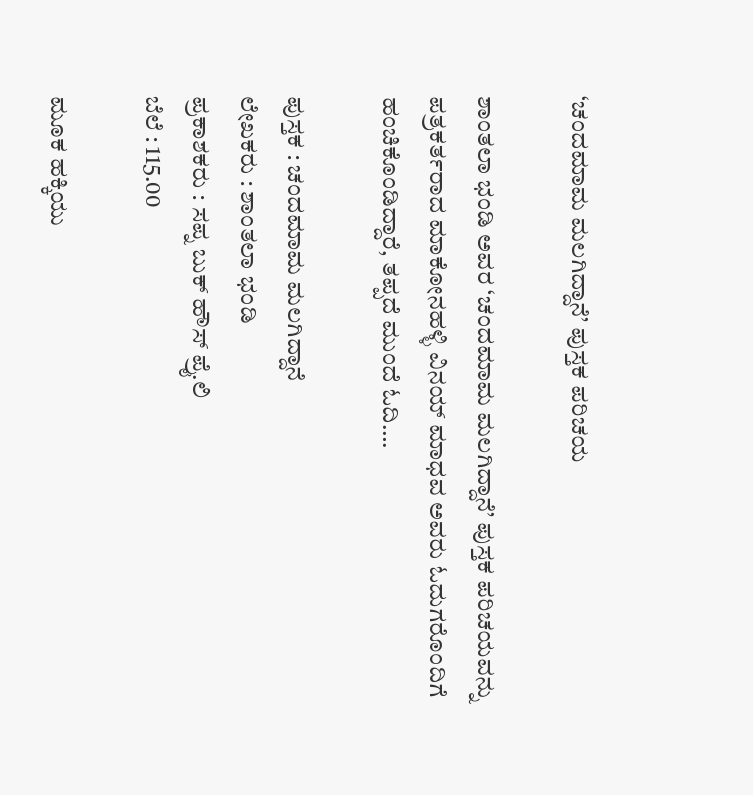‘ಚಂದಮಾಮ ಮಲಗಿದ್ದಾನೆ’ ಪುಸ್ತಕ ಪರಿಚಯ

ಶಾಂತಲಾ ಭಂಡಿ ಅವರ ‘ಚಂದಮಾಮ ಮಲಗಿದ್ದಾನೆ’ ಪುಸ್ತಕ ಪರಿಚಯವನ್ನು ಪತ್ರಕರ್ತರಾದ ಮಾಕೋನಹಳ್ಳಿ ವಿನಯ್‌ ಮಾಧವ ಅವರು ಓದುಗರೊಂದಿಗೆ ಹಂಚಿಕೊಂಡಿದ್ದಾರೆ, ತಪ್ಪದೆ ಮುಂದೆ ಓದಿ….

ಪುಸ್ತಕ : ಚಂದಮಾಮ ಮಲಗಿದ್ದಾನೆ
ಲೇಖಕರು : ಶಾಂತಲಾ ಭಂಡಿ
ಪ್ರಕಾಶಕರು : ಸಪ್ನ ಬುಕ್ ಹೌಸ್ ಪ್ರೈ.ಲಿ
ಬೆಲೆ : 115.00

ಮೂಕ ಹಕ್ಕಿಯು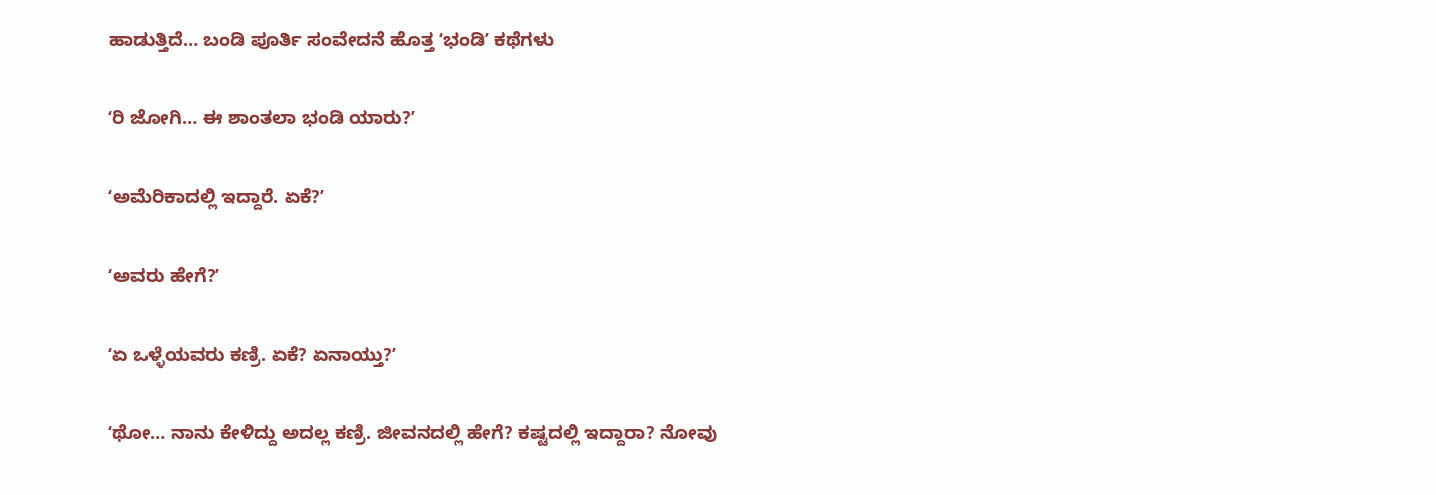ಹಾಡುತ್ತಿದೆ… ಬಂಡಿ ಪೂರ್ತಿ ಸಂವೇದನೆ ಹೊತ್ತ ʻಭಂಡಿʼ ಕಥೆಗಳು

ʻರಿ ಜೋಗಿ… ಈ ಶಾಂತಲಾ ಭಂಡಿ ಯಾರು?ʼ

ʻಅಮೆರಿಕಾದಲ್ಲಿ ಇದ್ದಾರೆ. ಏಕೆ?ʼ

ʻಅವರು ಹೇಗೆ?ʼ

ʻಏ ಒಳ್ಳೆಯವರು ಕಣ್ರಿ. ಏಕೆ? ಏನಾಯ್ತು?ʼ

ʻಥೋ… ನಾನು ಕೇಳಿದ್ದು ಅದಲ್ಲ ಕಣ್ರಿ. ಜೀವನದಲ್ಲಿ ಹೇಗೆ? ಕಷ್ಟದಲ್ಲಿ ಇದ್ದಾರಾ? ನೋವು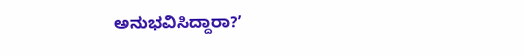ಅನುಭವಿಸಿದ್ದಾರಾ?ʼ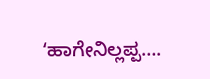ʻಹಾಗೇನಿಲ್ಲಪ್ಪ….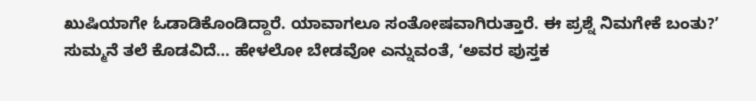ಖುಷಿಯಾಗೇ ಓಡಾಡಿಕೊಂಡಿದ್ದಾರೆ. ಯಾವಾಗಲೂ ಸಂತೋಷವಾಗಿರುತ್ತಾರೆ. ಈ ಪ್ರಶ್ನೆ ನಿಮಗೇಕೆ ಬಂತು?ʼ
ಸುಮ್ಮನೆ ತಲೆ ಕೊಡವಿದೆ… ಹೇಳಲೋ ಬೇಡವೋ ಎನ್ನುವಂತೆ, ʻಅವರ ಪುಸ್ತಕ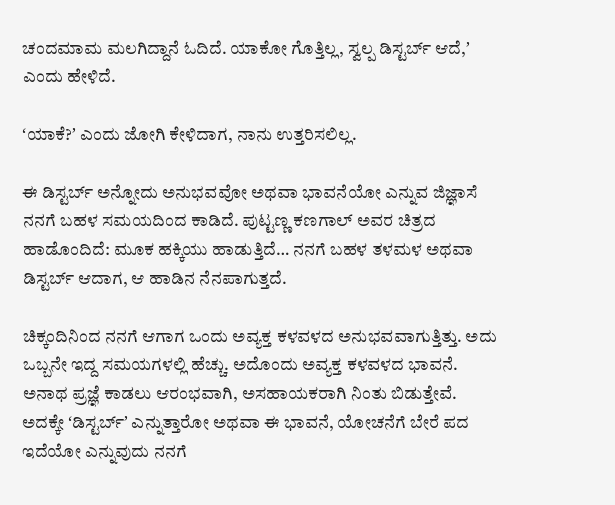ಚಂದಮಾಮ ಮಲಗಿದ್ದಾನೆ ಓದಿದೆ. ಯಾಕೋ ಗೊತ್ತಿಲ್ಲ, ಸ್ವಲ್ಪ ಡಿಸ್ಟರ್ಬ್‌ ಆದೆ,ʼ ಎಂದು ಹೇಳಿದೆ.

ʻಯಾಕೆ?ʼ ಎಂದು ಜೋಗಿ ಕೇಳಿದಾಗ, ನಾನು ಉತ್ತರಿಸಲಿಲ್ಲ.

ಈ ಡಿಸ್ಟರ್ಬ್‌ ಅನ್ನೋದು ಅನುಭವವೋ ಅಥವಾ ಭಾವನೆಯೋ ಎನ್ನುವ ಜಿಜ್ಞಾಸೆ ನನಗೆ ಬಹಳ ಸಮಯದಿಂದ ಕಾಡಿದೆ. ಪುಟ್ಟಣ್ಣ ಕಣಗಾಲ್‌ ಅವರ ಚಿತ್ರದ ಹಾಡೊಂದಿದೆ: ಮೂಕ ಹಕ್ಕಿಯು ಹಾಡುತ್ತಿದೆ… ನನಗೆ ಬಹಳ ತಳಮಳ ಅಥವಾ ಡಿಸ್ಟರ್ಬ್‌ ಆದಾಗ, ಆ ಹಾಡಿನ ನೆನಪಾಗುತ್ತದೆ.

ಚಿಕ್ಕಂದಿನಿಂದ ನನಗೆ ಆಗಾಗ ಒಂದು ಅವ್ಯಕ್ತ ಕಳವಳದ ಅನುಭವವಾಗುತ್ತಿತ್ತು. ಅದು ಒಬ್ಬನೇ ಇದ್ದ ಸಮಯಗಳಲ್ಲಿ ಹೆಚ್ಚು. ಅದೊಂದು ಅವ್ಯಕ್ತ ಕಳವಳದ ಭಾವನೆ. ಅನಾಥ ಪ್ರಜ್ಞೆ ಕಾಡಲು ಆರಂಭವಾಗಿ, ಅಸಹಾಯಕರಾಗಿ ನಿಂತು ಬಿಡುತ್ತೇವೆ. ಅದಕ್ಕೇ ʻಡಿಸ್ಟರ್ಬ್‌ʼ ಎನ್ನುತ್ತಾರೋ ಅಥವಾ ಈ ಭಾವನೆ, ಯೋಚನೆಗೆ ಬೇರೆ ಪದ ಇದೆಯೋ ಎನ್ನುವುದು ನನಗೆ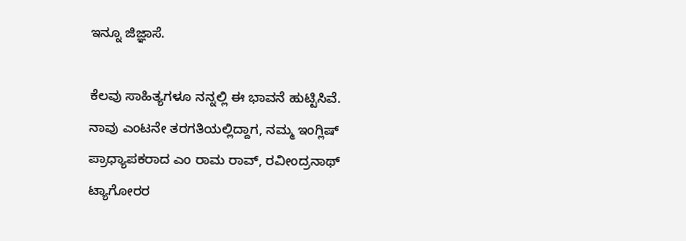ಇನ್ನೂ ಜಿಜ್ಞಾಸೆ.

ಕೆಲವು ಸಾಹಿತ್ಯಗಳೂ ನನ್ನಲ್ಲಿ ಈ ಭಾವನೆ ಹುಟ್ಟಿಸಿವೆ. ನಾವು ಎಂಟನೇ ತರಗತಿಯಲ್ಲಿದ್ದಾಗ, ನಮ್ಮ ಇಂಗ್ಲಿಷ್‌ ಪ್ರಾಧ್ಯಾಪಕರಾದ ಎಂ ರಾಮ ರಾವ್‌, ರವೀಂದ್ರನಾಥ್‌ ಟ್ಯಾಗೋರರ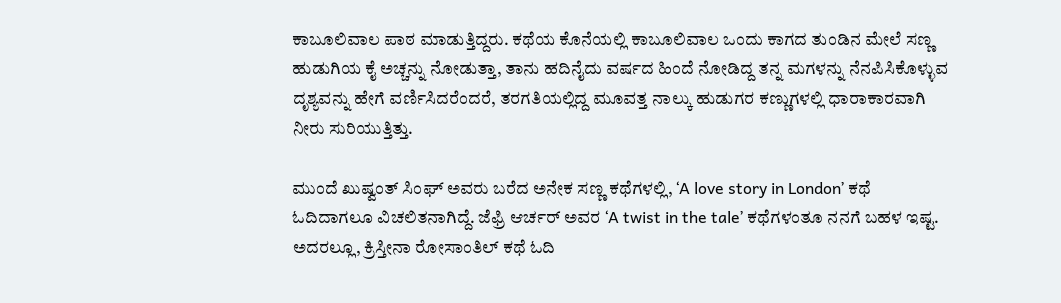ಕಾಬೂಲಿವಾಲ ಪಾಠ ಮಾಡುತ್ತಿದ್ದರು. ಕಥೆಯ ಕೊನೆಯಲ್ಲಿ ಕಾಬೂಲಿವಾಲ ಒಂದು ಕಾಗದ ತುಂಡಿನ ಮೇಲೆ ಸಣ್ಣ ಹುಡುಗಿಯ ಕೈ ಅಚ್ಚನ್ನು ನೋಡುತ್ತಾ, ತಾನು ಹದಿನೈದು ವರ್ಷದ ಹಿಂದೆ ನೋಡಿದ್ದ ತನ್ನ ಮಗಳನ್ನು ನೆನಪಿಸಿಕೊಳ್ಳುವ ದೃಶ್ಯವನ್ನು ಹೇಗೆ ವರ್ಣಿಸಿದರೆಂದರೆ, ತರಗತಿಯಲ್ಲಿದ್ದ ಮೂವತ್ತ ನಾಲ್ಕು ಹುಡುಗರ ಕಣ್ಣುಗಳಲ್ಲಿ ಧಾರಾಕಾರವಾಗಿ ನೀರು ಸುರಿಯುತ್ತಿತ್ತು.

ಮುಂದೆ ಖುಷ್ವಂತ್‌ ಸಿಂಘ್‌ ಅವರು ಬರೆದ ಅನೇಕ ಸಣ್ಣ ಕಥೆಗಳಲ್ಲಿ, ʻA love story in Londonʼ ಕಥೆ ಓದಿದಾಗಲೂ ವಿಚಲಿತನಾಗಿದ್ದೆ. ಜೆಫ್ರಿ ಆರ್ಚರ್‌ ಅವರ ʻA twist in the taleʼ ಕಥೆಗಳಂತೂ ನನಗೆ ಬಹಳ ಇಷ್ಟ. ಅದರಲ್ಲೂ, ಕ್ರಿಸ್ತೀನಾ ರೋಸಾಂತಿಲ್‌ ಕಥೆ ಓದಿ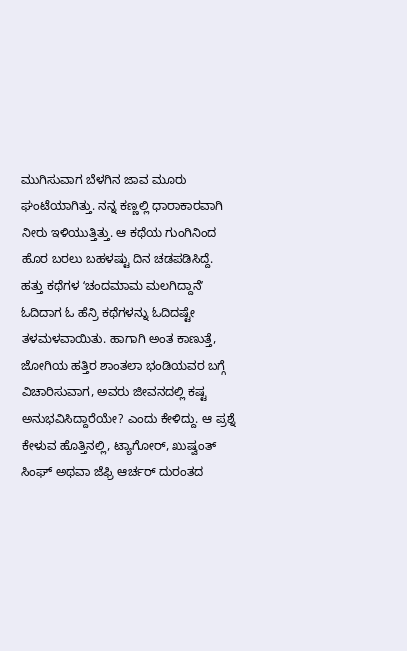ಮುಗಿಸುವಾಗ ಬೆಳಗಿನ ಜಾವ ಮೂರು ಘಂಟೆಯಾಗಿತ್ತು. ನನ್ನ ಕಣ್ಣಲ್ಲಿ ಧಾರಾಕಾರವಾಗಿ ನೀರು ಇಳಿಯುತ್ತಿತ್ತು. ಆ ಕಥೆಯ ಗುಂಗಿನಿಂದ ಹೊರ ಬರಲು ಬಹಳಷ್ಟು ದಿನ ಚಡಪಡಿಸಿದ್ದೆ.
ಹತ್ತು ಕಥೆಗಳ ʻಚಂದಮಾಮ ಮಲಗಿದ್ದಾನೆʼ ಓದಿದಾಗ ಓ ಹೆನ್ರಿ ಕಥೆಗಳನ್ನು ಓದಿದಷ್ಟೇ ತಳಮಳವಾಯಿತು. ಹಾಗಾಗಿ ಅಂತ ಕಾಣುತ್ತೆ, ಜೋಗಿಯ ಹತ್ತಿರ ಶಾಂತಲಾ ಭಂಡಿಯವರ ಬಗ್ಗೆ ವಿಚಾರಿಸುವಾಗ, ಅವರು ಜೀವನದಲ್ಲಿ ಕಷ್ಟ ಅನುಭವಿಸಿದ್ದಾರೆಯೇ? ಎಂದು ಕೇಳಿದ್ದು. ಆ ಪ್ರಶ್ನೆ ಕೇಳುವ ಹೊತ್ತಿನಲ್ಲಿ, ಟ್ಯಾಗೋರ್‌, ಖುಷ್ವಂತ್‌ ಸಿಂಘ್‌ ಅಥವಾ ಜೆಫ್ರಿ ಆರ್ಚರ್‌ ದುರಂತದ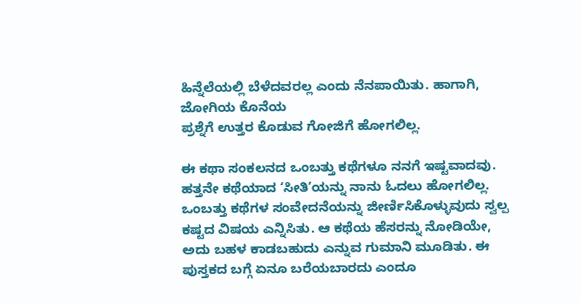ಹಿನ್ನೆಲೆಯಲ್ಲಿ ಬೆಳೆದವರಲ್ಲ ಎಂದು ನೆನಪಾಯಿತು. ಹಾಗಾಗಿ, ಜೋಗಿಯ ಕೊನೆಯ
ಪ್ರಶ್ನೆಗೆ ಉತ್ತರ ಕೊಡುವ ಗೋಜಿಗೆ ಹೋಗಲಿಲ್ಲ.

ಈ ಕಥಾ ಸಂಕಲನದ ಒಂಬತ್ತು ಕಥೆಗಳೂ ನನಗೆ ಇಷ್ಟವಾದವು. ಹತ್ತನೇ ಕಥೆಯಾದ ʻಸೀತಿʼಯನ್ನು ನಾನು ಓದಲು ಹೋಗಲಿಲ್ಲ. ಒಂಬತ್ತು ಕಥೆಗಳ ಸಂವೇದನೆಯನ್ನು ಜೀರ್ಣಿಸಿಕೊಳ್ಳುವುದು ಸ್ವಲ್ಪ ಕಷ್ಟದ ವಿಷಯ ಎನ್ನಿಸಿತು. ಆ ಕಥೆಯ ಹೆಸರನ್ನು ನೋಡಿಯೇ, ಅದು ಬಹಳ ಕಾಡಬಹುದು ಎನ್ನುವ ಗುಮಾನಿ ಮೂಡಿತು. ಈ ಪುಸ್ತಕದ ಬಗ್ಗೆ ಏನೂ ಬರೆಯಬಾರದು ಎಂದೂ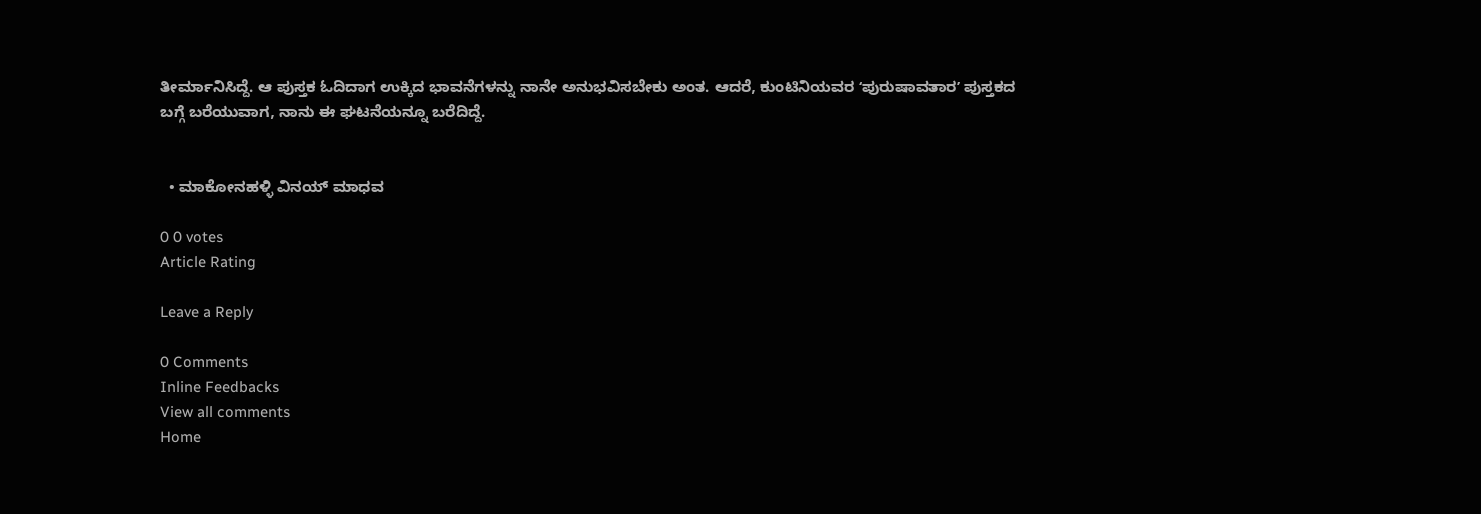ತೀರ್ಮಾನಿಸಿದ್ದೆ. ಆ ಪುಸ್ತಕ ಓದಿದಾಗ ಉಕ್ಕಿದ ಭಾವನೆಗಳನ್ನು ನಾನೇ ಅನುಭವಿಸಬೇಕು ಅಂತ. ಆದರೆ, ಕುಂಟಿನಿಯವರ ʻಪುರುಷಾವತಾರʼ ಪುಸ್ತಕದ ಬಗ್ಗೆ ಬರೆಯುವಾಗ, ನಾನು ಈ ಘಟನೆಯನ್ನೂ ಬರೆದಿದ್ದೆ.


  • ಮಾಕೋನಹಳ್ಳಿ ವಿನಯ್‌ ಮಾಧವ

0 0 votes
Article Rating

Leave a Reply

0 Comments
Inline Feedbacks
View all comments
Home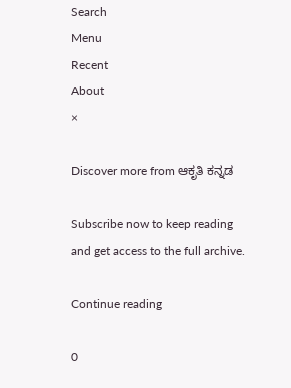Search
Menu
Recent
About
×

Discover more from ಆಕೃತಿ ಕನ್ನಡ

Subscribe now to keep reading and get access to the full archive.

Continue reading

0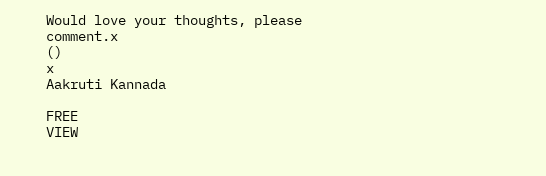Would love your thoughts, please comment.x
()
x
Aakruti Kannada

FREE
VIEW